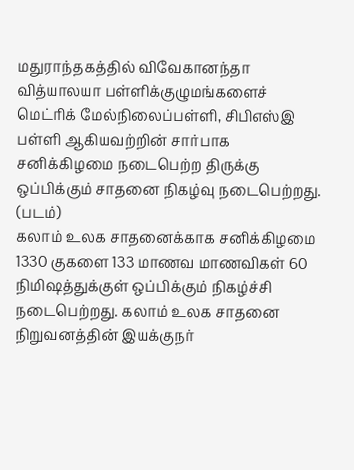மதுராந்தகத்தில் விவேகானந்தா வித்யாலயா பள்ளிக்குழுமங்களைச் மெட்ரிக் மேல்நிலைப்பள்ளி, சிபிஎஸ்இ பள்ளி ஆகியவற்றின் சார்பாக சனிக்கிழமை நடைபெற்ற திருக்கு ஒப்பிக்கும் சாதனை நிகழ்வு நடைபெற்றது. (படம்)
கலாம் உலக சாதனைக்காக சனிக்கிழமை 1330 குகளை 133 மாணவ மாணவிகள் 60 நிமிஷத்துக்குள் ஒப்பிக்கும் நிகழ்ச்சி நடைபெற்றது. கலாம் உலக சாதனை நிறுவனத்தின் இயக்குநர்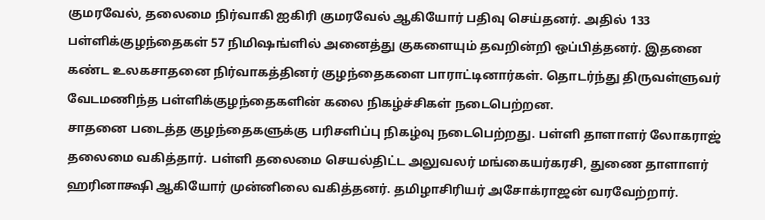குமரவேல், தலைமை நிர்வாகி ஐகிரி குமரவேல் ஆகியோர் பதிவு செய்தனர். அதில் 133 பள்ளிக்குழந்தைகள் 57 நிமிஷங்ளில் அனைத்து குகளையும் தவறின்றி ஒப்பித்தனர். இதனை கண்ட உலகசாதனை நிர்வாகத்தினர் குழந்தைகளை பாராட்டினார்கள். தொடர்ந்து திருவள்ளுவர் வேடமணிந்த பள்ளிக்குழந்தைகளின் கலை நிகழ்ச்சிகள் நடைபெற்றன.
சாதனை படைத்த குழந்தைகளுக்கு பரிசளிப்பு நிகழ்வு நடைபெற்றது. பள்ளி தாளாளர் லோகராஜ் தலைமை வகித்தார். பள்ளி தலைமை செயல்திட்ட அலுவலர் மங்கையர்கரசி, துணை தாளாளர் ஹரினாக்ஷி ஆகியோர் முன்னிலை வகித்தனர். தமிழாசிரியர் அசோக்ராஜன் வரவேற்றார்.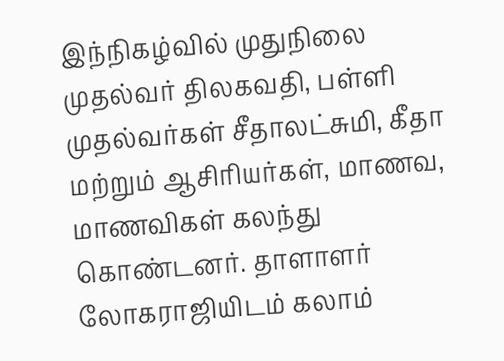இந்நிகழ்வில் முதுநிலை முதல்வர் திலகவதி, பள்ளி முதல்வர்கள் சீதாலட்சுமி, கீதா மற்றும் ஆசிரியர்கள், மாணவ, மாணவிகள் கலந்து கொண்டனர். தாளாளர் லோகராஜியிடம் கலாம்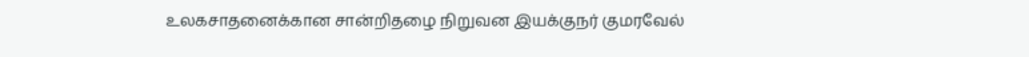உலகசாதனைக்கான சான்றிதழை நிறுவன இயக்குநர் குமரவேல்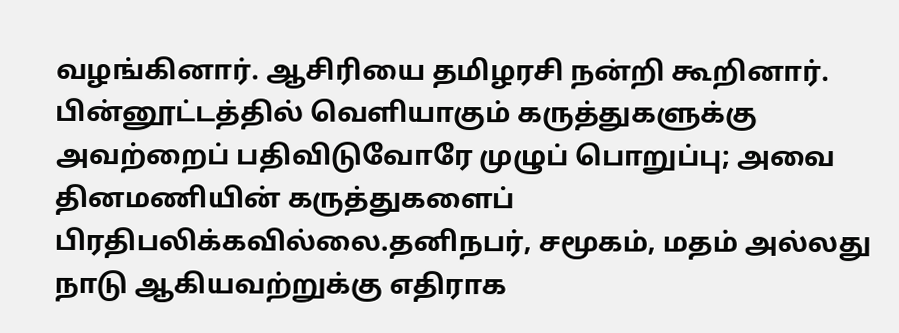வழங்கினார். ஆசிரியை தமிழரசி நன்றி கூறினார்.
பின்னூட்டத்தில் வெளியாகும் கருத்துகளுக்கு அவற்றைப் பதிவிடுவோரே முழுப் பொறுப்பு; அவை தினமணியின் கருத்துகளைப் பிரதிபலிக்கவில்லை.தனிநபர், சமூகம், மதம் அல்லது நாடு ஆகியவற்றுக்கு எதிராக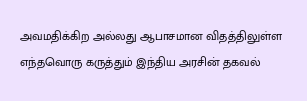அவமதிக்கிற அல்லது ஆபாசமான விதத்திலுள்ள எந்தவொரு கருத்தும் இந்திய அரசின் தகவல்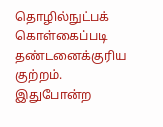தொழில்நுட்பக் கொள்கைப்படி தண்டனைக்குரிய குற்றம். இதுபோன்ற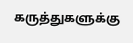கருத்துகளுக்கு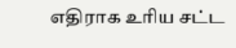எதிராக உரிய சட்ட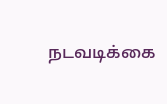நடவடிக்கை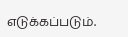எடுக்கப்படும்.